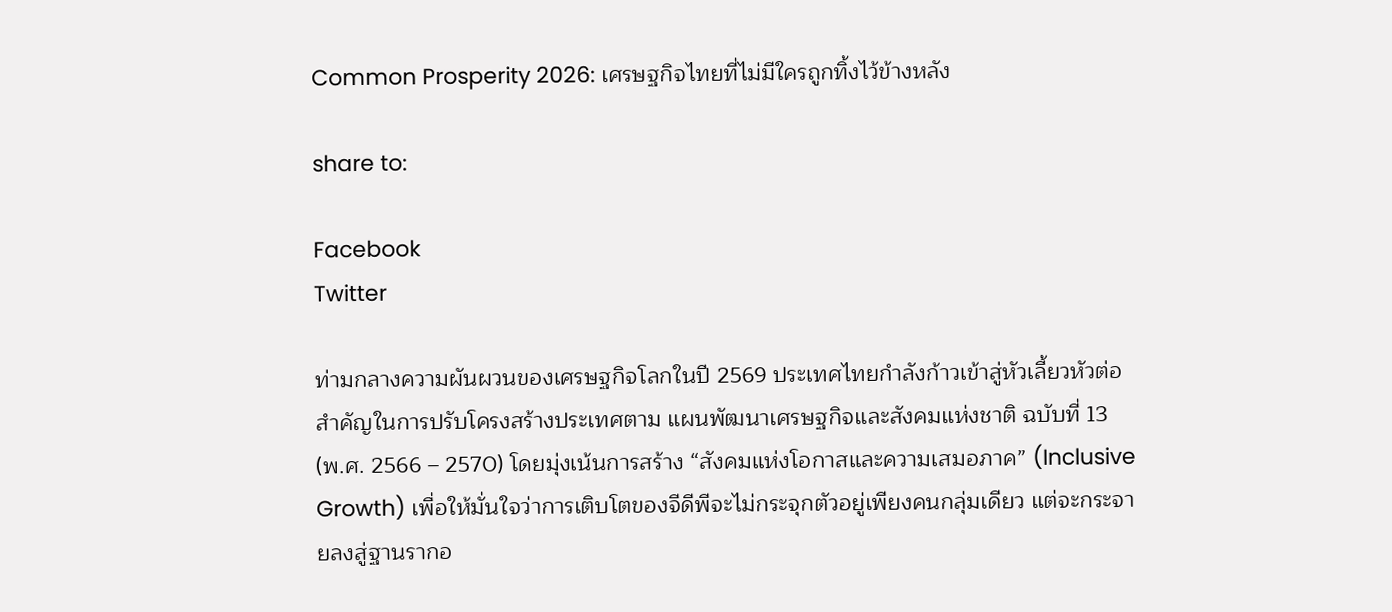Common Prosperity 2026: เศรษฐกิจไทยที่ไม่มีใครถูกทิ้งไว้ข้างหลัง

share to:

Facebook
Twitter

ท่ามกลางความผันผวนของเศรษฐกิจโลกในปี 2569 ประเทศไทยกำลังก้าวเข้าสู่หัวเลี้ยวหัวต่อสำคัญในการปรับโครงสร้างประเทศตาม แผนพัฒนาเศรษฐกิจและสังคมแห่งชาติ ฉบับที่ 13 (พ.ศ. 2566 – 2570) โดยมุ่งเน้นการสร้าง “สังคมแห่งโอกาสและความเสมอภาค” (Inclusive Growth) เพื่อให้มั่นใจว่าการเติบโตของจีดีพีจะไม่กระจุกตัวอยู่เพียงคนกลุ่มเดียว แต่จะกระจายลงสู่ฐานรากอ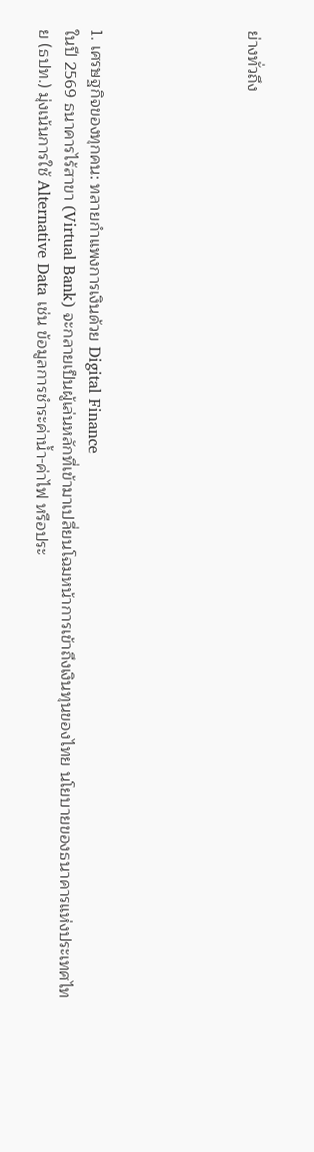ย่างทั่วถึง





1. เศรษฐกิจของทุกคน: ทลายกำแพงการเงินด้วย Digital Finance
ในปี 2569 ธนาคารไร้สาขา (Virtual Bank) จะกลายเป็นผู้เล่นหลักที่เข้ามาเปลี่ยนโฉมหน้าการเข้าถึงเงินทุนของไทย นโยบายของธนาคารแห่งประเทศไทย (ธปท.) มุ่งเน้นการใช้ Alternative Data เช่น ข้อมูลการชำระค่าน้ำ-ค่าไฟ หรือประ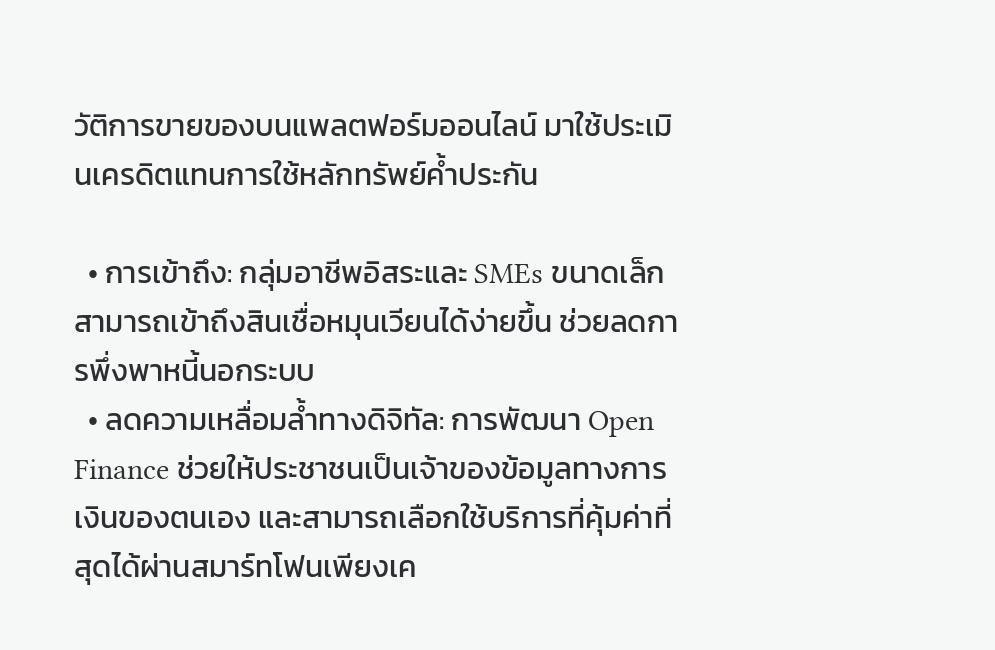วัติการขายของบนแพลตฟอร์มออนไลน์ มาใช้ประเมินเครดิตแทนการใช้หลักทรัพย์ค้ำประกัน

  • การเข้าถึง: กลุ่มอาชีพอิสระและ SMEs ขนาดเล็กสามารถเข้าถึงสินเชื่อหมุนเวียนได้ง่ายขึ้น ช่วยลดการพึ่งพาหนี้นอกระบบ
  • ลดความเหลื่อมล้ำทางดิจิทัล: การพัฒนา Open Finance ช่วยให้ประชาชนเป็นเจ้าของข้อมูลทางการเงินของตนเอง และสามารถเลือกใช้บริการที่คุ้มค่าที่สุดได้ผ่านสมาร์ทโฟนเพียงเค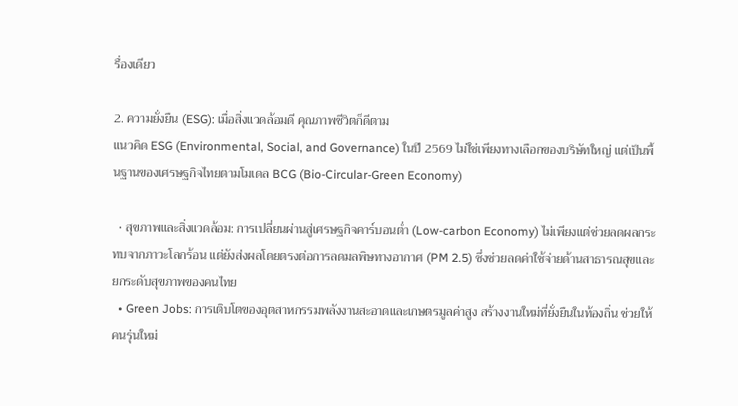รื่องเดียว

2. ความยั่งยืน (ESG): เมื่อสิ่งแวดล้อมดี คุณภาพชีวิตก็ดีตาม
แนวคิด ESG (Environmental, Social, and Governance) ในปี 2569 ไม่ใช่เพียงทางเลือกของบริษัทใหญ่ แต่เป็นพื้นฐานของเศรษฐกิจไทยตามโมเดล BCG (Bio-Circular-Green Economy)

  • สุขภาพและสิ่งแวดล้อม: การเปลี่ยนผ่านสู่เศรษฐกิจคาร์บอนต่ำ (Low-carbon Economy) ไม่เพียงแต่ช่วยลดผลกระทบจากภาวะโลกร้อน แต่ยังส่งผลโดยตรงต่อการลดมลพิษทางอากาศ (PM 2.5) ซึ่งช่วยลดค่าใช้จ่ายด้านสาธารณสุขและยกระดับสุขภาพของคนไทย
  • Green Jobs: การเติบโตของอุตสาหกรรมพลังงานสะอาดและเกษตรมูลค่าสูง สร้างงานใหม่ที่ยั่งยืนในท้องถิ่น ช่วยให้คนรุ่นใหม่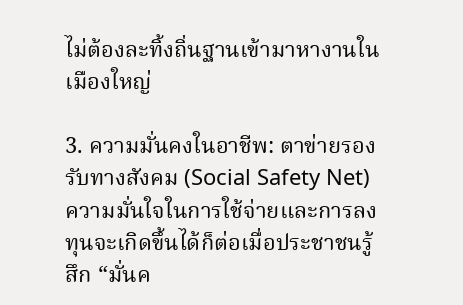ไม่ต้องละทิ้งถิ่นฐานเข้ามาหางานในเมืองใหญ่

3. ความมั่นคงในอาชีพ: ตาข่ายรองรับทางสังคม (Social Safety Net)
ความมั่นใจในการใช้จ่ายและการลงทุนจะเกิดขึ้นได้ก็ต่อเมื่อประชาชนรู้สึก “มั่นค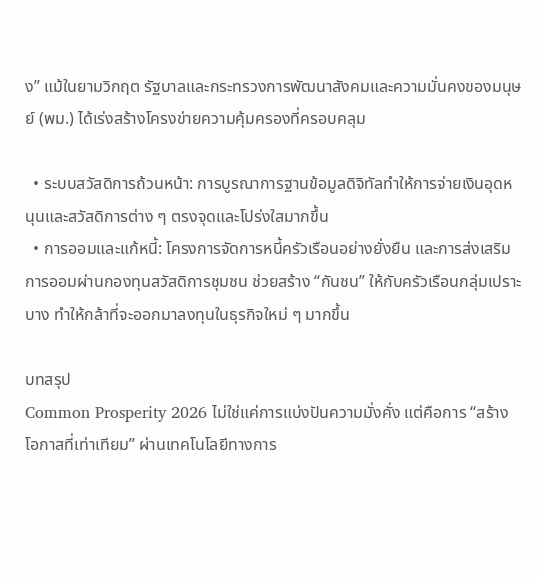ง” แม้ในยามวิกฤต รัฐบาลและกระทรวงการพัฒนาสังคมและความมั่นคงของมนุษย์ (พม.) ได้เร่งสร้างโครงข่ายความคุ้มครองที่ครอบคลุม

  • ระบบสวัสดิการถ้วนหน้า: การบูรณาการฐานข้อมูลดิจิทัลทำให้การจ่ายเงินอุดหนุนและสวัสดิการต่าง ๆ ตรงจุดและโปร่งใสมากขึ้น
  • การออมและแก้หนี้: โครงการจัดการหนี้ครัวเรือนอย่างยั่งยืน และการส่งเสริมการออมผ่านกองทุนสวัสดิการชุมชน ช่วยสร้าง “กันชน” ให้กับครัวเรือนกลุ่มเปราะบาง ทำให้กล้าที่จะออกมาลงทุนในธุรกิจใหม่ ๆ มากขึ้น

บทสรุป
Common Prosperity 2026 ไม่ใช่แค่การแบ่งปันความมั่งคั่ง แต่คือการ “สร้างโอกาสที่เท่าเทียม” ผ่านเทคโนโลยีทางการ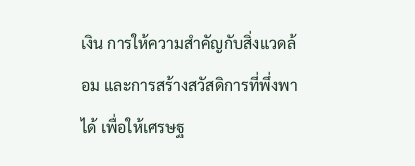เงิน การให้ความสำคัญกับสิ่งแวดล้อม และการสร้างสวัสดิการที่พึ่งพาได้ เพื่อให้เศรษฐ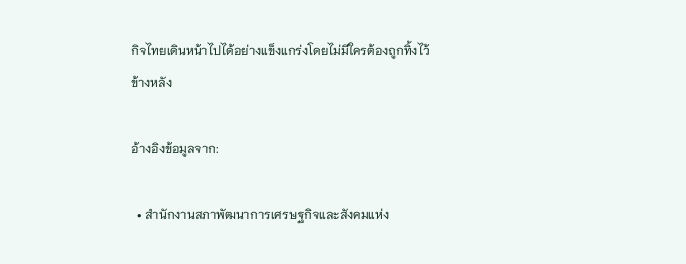กิจไทยเดินหน้าไปได้อย่างแข็งแกร่งโดยไม่มีใครต้องถูกทิ้งไว้ข้างหลัง

อ้างอิงข้อมูลจาก:

  • สำนักงานสภาพัฒนาการเศรษฐกิจและสังคมแห่ง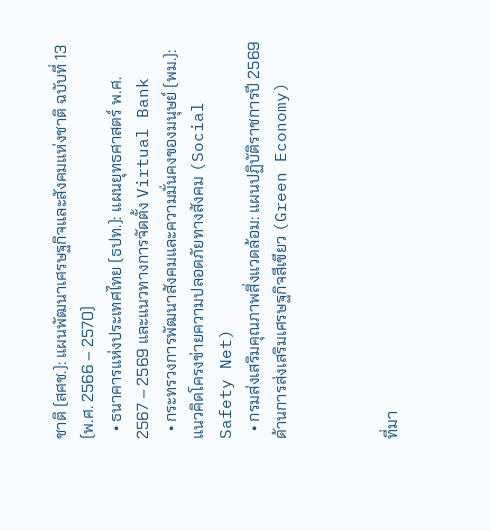ชาติ (สศช.): แผนพัฒนาเศรษฐกิจและสังคมแห่งชาติ ฉบับที่ 13 (พ.ศ. 2566 – 2570)
  • ธนาคารแห่งประเทศไทย (ธปท.): แผนยุทธศาสตร์ พ.ศ. 2567 – 2569 และแนวทางการจัดตั้ง Virtual Bank
  • กระทรวงการพัฒนาสังคมและความมั่นคงของมนุษย์ (พม.): แนวคิดโครงข่ายความปลอดภัยทางสังคม (Social Safety Net)
  • กรมส่งเสริมคุณภาพสิ่งแวดล้อม: แผนปฏิบัติราชการปี 2569 ด้านการส่งเสริมเศรษฐกิจสีเขียว (Green Economy)



ที่มา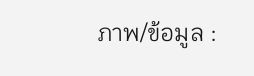ภาพ/ข้อมูล :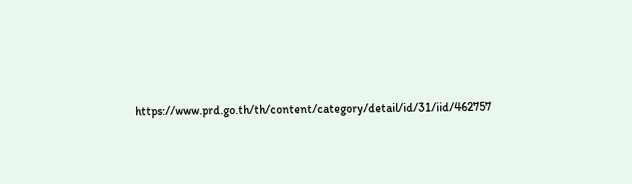https://www.prd.go.th/th/content/category/detail/id/31/iid/462757